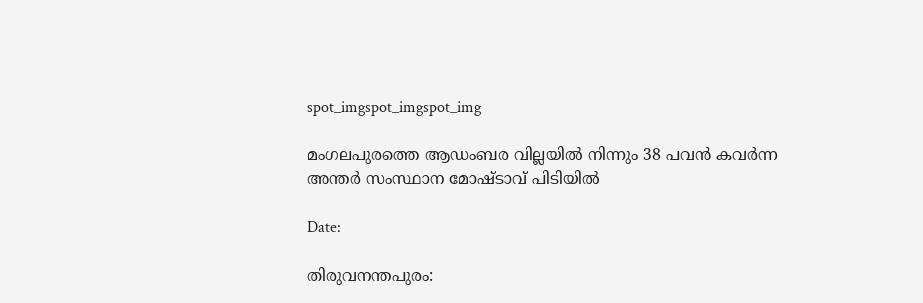spot_imgspot_imgspot_img

മംഗലപുരത്തെ ആഡംബര വില്ലയിൽ നിന്നും 38 പവൻ കവർന്ന അന്തർ സംസ്ഥാന മോഷ്ടാവ് പിടിയിൽ

Date:

തിരുവനന്തപുരം: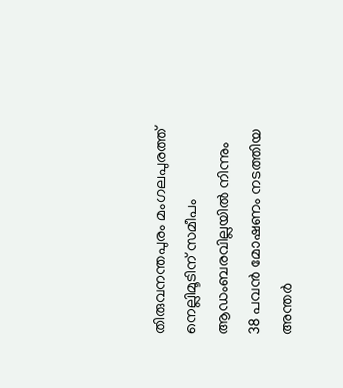തിരുവനന്തപുരം മംഗലപുരത്ത് നെല്ലിമൂടിന് സമീപം ആഡംബരവില്ലയിൽ നിന്നും 38 പവൻ മോഷണം നടത്തിയ അന്തർ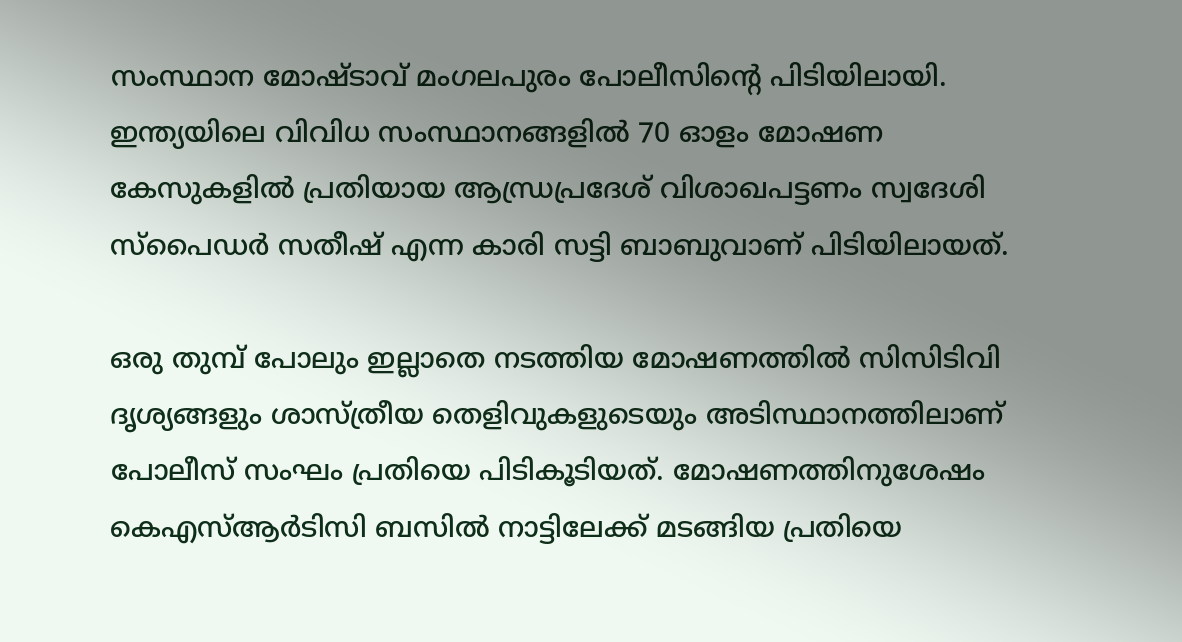സംസ്ഥാന മോഷ്ടാവ് മംഗലപുരം പോലീസിൻ്റെ പിടിയിലായി. ഇന്ത്യയിലെ വിവിധ സംസ്ഥാനങ്ങളിൽ 70 ഓളം മോഷണ കേസുകളിൽ പ്രതിയായ ആന്ധ്രപ്രദേശ് വിശാഖപട്ടണം സ്വദേശി സ്പൈഡർ സതീഷ് എന്ന കാരി സട്ടി ബാബുവാണ് പിടിയിലായത്.

ഒരു തുമ്പ് പോലും ഇല്ലാതെ നടത്തിയ മോഷണത്തിൽ സിസിടിവി ദൃശ്യങ്ങളും ശാസ്ത്രീയ തെളിവുകളുടെയും അടിസ്ഥാനത്തിലാണ് പോലീസ് സംഘം പ്രതിയെ പിടികൂടിയത്. മോഷണത്തിനുശേഷം കെഎസ്ആർടിസി ബസിൽ നാട്ടിലേക്ക് മടങ്ങിയ പ്രതിയെ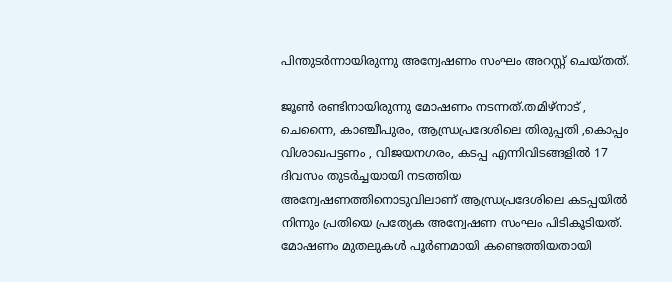പിന്തുടർന്നായിരുന്നു അന്വേഷണം സംഘം അറസ്റ്റ് ചെയ്തത്.

ജൂൺ രണ്ടിനായിരുന്നു മോഷണം നടന്നത്.തമിഴ്നാട് , ചെന്നൈ, കാഞ്ചീപുരം, ആന്ധ്രപ്രദേശിലെ തിരുപ്പതി ,കൊപ്പം വിശാഖപട്ടണം , വിജയനഗരം, കടപ്പ എന്നിവിടങ്ങളിൽ 17 ദിവസം തുടർച്ചയായി നടത്തിയ അന്വേഷണത്തിനൊടുവിലാണ് ആന്ധ്രപ്രദേശിലെ കടപ്പയിൽ നിന്നും പ്രതിയെ പ്രത്യേക അന്വേഷണ സംഘം പിടികൂടിയത്. മോഷണം മുതലുകൾ പൂർണമായി കണ്ടെത്തിയതായി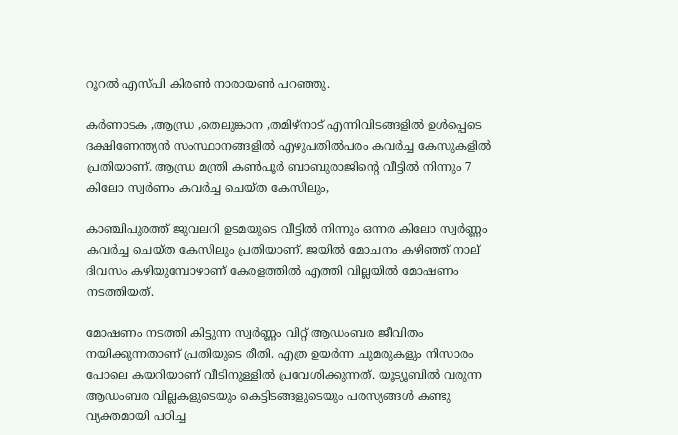റൂറൽ എസ്പി കിരൺ നാരായൺ പറഞ്ഞു.

കർണാടക ,ആന്ധ്ര ,തെലുങ്കാന ,തമിഴ്നാട് എന്നിവിടങ്ങളിൽ ഉൾപ്പെടെ ദക്ഷിണേന്ത്യൻ സംസ്ഥാനങ്ങളിൽ എഴുപതിൽപരം കവർച്ച കേസുകളിൽ പ്രതിയാണ്. ആന്ധ്ര മന്ത്രി കൺപൂർ ബാബുരാജിന്റെ വീട്ടിൽ നിന്നും 7 കിലോ സ്വർണം കവർച്ച ചെയ്ത കേസിലും,

കാഞ്ചിപുരത്ത് ജുവലറി ഉടമയുടെ വീട്ടിൽ നിന്നും ഒന്നര കിലോ സ്വർണ്ണം കവർച്ച ചെയ്ത കേസിലും പ്രതിയാണ്. ജയിൽ മോചനം കഴിഞ്ഞ് നാല് ദിവസം കഴിയുമ്പോഴാണ് കേരളത്തിൽ എത്തി വില്ലയിൽ മോഷണം നടത്തിയത്.

മോഷണം നടത്തി കിട്ടുന്ന സ്വർണ്ണം വിറ്റ് ആഡംബര ജീവിതം നയിക്കുന്നതാണ് പ്രതിയുടെ രീതി. എത്ര ഉയർന്ന ചുമരുകളും നിസാരം പോലെ കയറിയാണ് വീടിനുള്ളിൽ പ്രവേശിക്കുന്നത്. യൂട്യൂബിൽ വരുന്ന ആഡംബര വില്ലകളുടെയും കെട്ടിടങ്ങളുടെയും പരസ്യങ്ങൾ കണ്ടു വ്യക്തമായി പഠിച്ച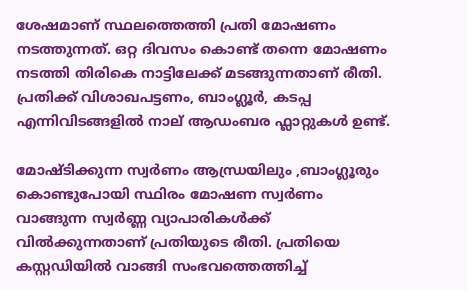ശേഷമാണ് സ്ഥലത്തെത്തി പ്രതി മോഷണം നടത്തുന്നത്. ഒറ്റ ദിവസം കൊണ്ട് തന്നെ മോഷണം നടത്തി തിരികെ നാട്ടിലേക്ക് മടങ്ങുന്നതാണ് രീതി. പ്രതിക്ക് വിശാഖപട്ടണം, ബാംഗ്ലൂർ, കടപ്പ എന്നിവിടങ്ങളിൽ നാല് ആഡംബര ഫ്ലാറ്റുകൾ ഉണ്ട്.

മോഷ്ടിക്കുന്ന സ്വർണം ആന്ധ്രയിലും ,ബാംഗ്ലൂരും കൊണ്ടുപോയി സ്ഥിരം മോഷണ സ്വർണം വാങ്ങുന്ന സ്വർണ്ണ വ്യാപാരികൾക്ക് വിൽക്കുന്നതാണ് പ്രതിയുടെ രീതി. പ്രതിയെ കസ്റ്റഡിയിൽ വാങ്ങി സംഭവത്തെത്തിച്ച്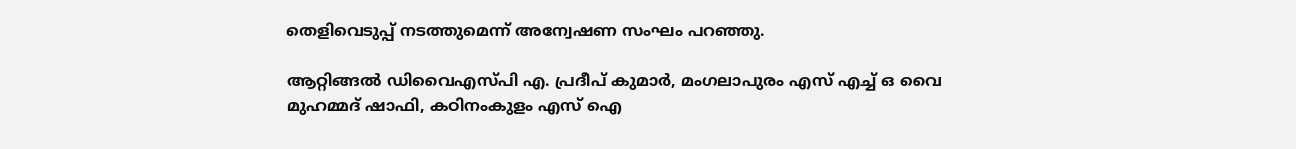തെളിവെടുപ്പ് നടത്തുമെന്ന് അന്വേഷണ സംഘം പറഞ്ഞു.

ആറ്റിങ്ങൽ ഡിവൈഎസ്പി എ. പ്രദീപ് കുമാർ, മംഗലാപുരം എസ് എച്ച് ഒ വൈ മുഹമ്മദ് ഷാഫി, കഠിനംകുളം എസ് ഐ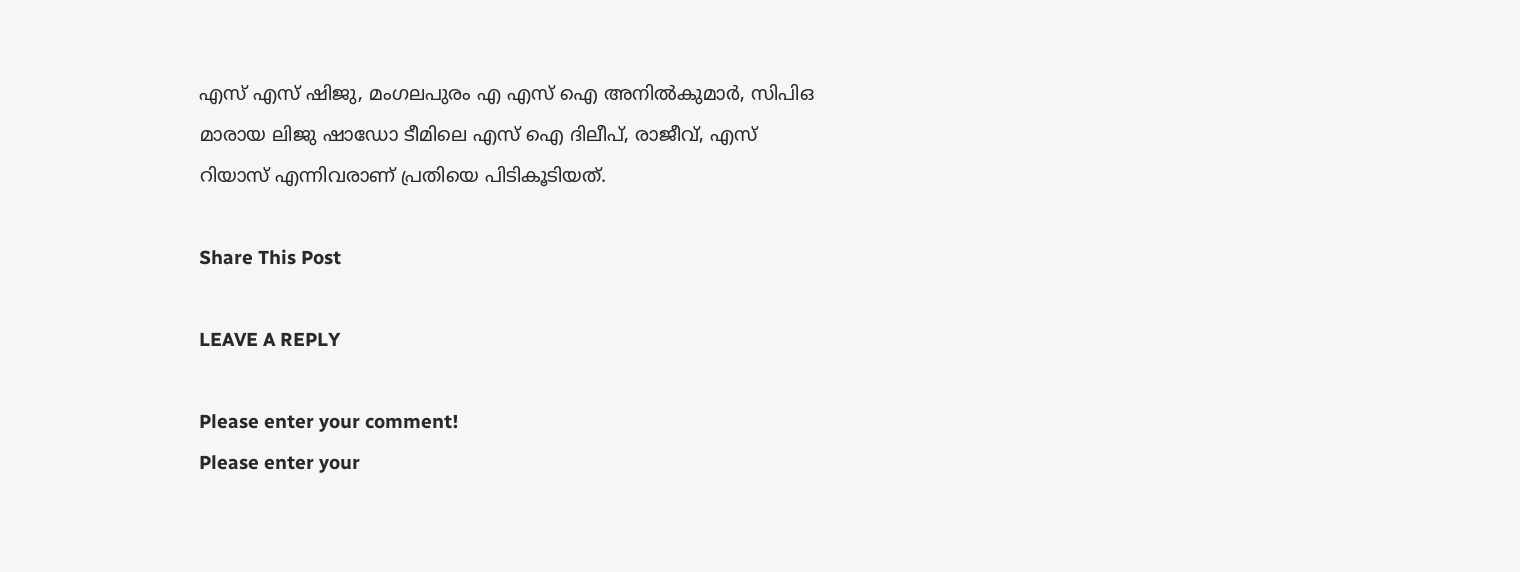എസ് എസ് ഷിജു, മംഗലപുരം എ എസ് ഐ അനിൽകുമാർ, സിപിഒ മാരായ ലിജു ഷാഡോ ടീമിലെ എസ് ഐ ദിലീപ്, രാജീവ്, എസ് റിയാസ് എന്നിവരാണ് പ്രതിയെ പിടികൂടിയത്.

Share This Post

LEAVE A REPLY

Please enter your comment!
Please enter your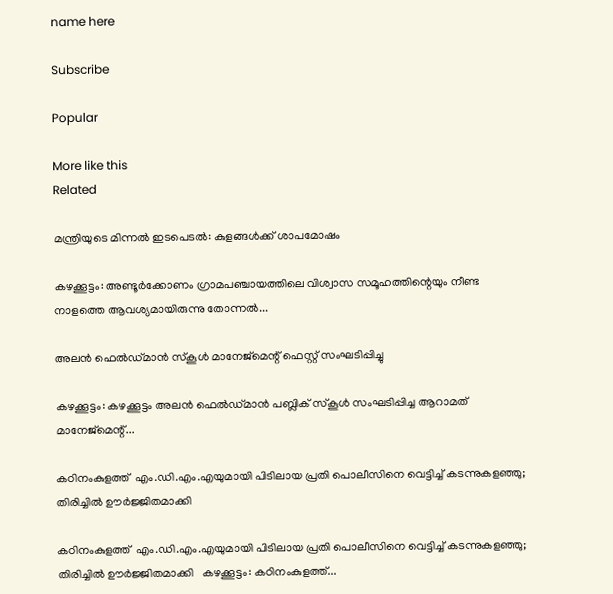name here

Subscribe

Popular

More like this
Related

മന്ത്രിയുടെ മിന്നൽ ഇടപെടൽ: കുളങ്ങൾക്ക് ശാപമോഷം

കഴക്കൂട്ടം: അണ്ടൂർക്കോണം ഗ്രാമപഞ്ചായത്തിലെ വിശ്വാസ സമൂഹത്തിന്റെയും നീണ്ട നാളത്തെ ആവശ്യമായിരുന്നു തോന്നൽ...

അലൻ ഫെൽഡ്മാൻ സ്‌കൂൾ മാനേജ്‌മെന്റ് ഫെസ്റ്റ് സംഘടിപ്പിച്ചു

കഴക്കൂട്ടം: കഴക്കൂട്ടം അലൻ ഫെൽഡ്മാൻ പബ്ലിക് സ്‌കൂൾ സംഘടിപ്പിച്ച ആറാമത് മാനേജ്‌മെന്റ്...

കഠിനംകുളത്ത്  എം.ഡി.എം.എയുമായി പിടിലായ പ്രതി പൊലീസിനെ വെട്ടിച്ച് കടന്നുകളഞ്ഞു; തിരിച്ചിൽ ഊർജ്ജിതമാക്കി

കഠിനംകുളത്ത്  എം.ഡി.എം.എയുമായി പിടിലായ പ്രതി പൊലീസിനെ വെട്ടിച്ച് കടന്നുകളഞ്ഞു; തിരിച്ചിൽ ഊർജ്ജിതമാക്കി   കഴക്കൂട്ടം: കഠിനംകുളത്ത്...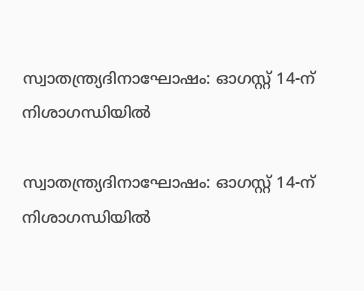സ്വാതന്ത്ര്യദിനാഘോഷം: ഓഗസ്റ്റ് 14-ന് നിശാഗന്ധിയിൽ

സ്വാതന്ത്ര്യദിനാഘോഷം: ഓഗസ്റ്റ് 14-ന് നിശാഗന്ധിയിൽ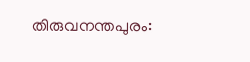തിരുവനന്തപുരം: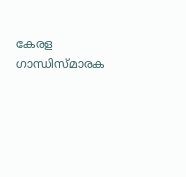കേരള ഗാന്ധിസ്മാരക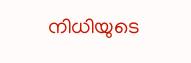നിധിയുടെ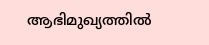ആഭിമുഖ്യത്തിൽ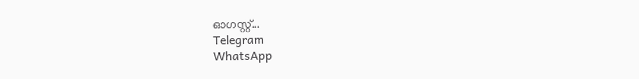ഓഗസ്റ്റ്...
Telegram
WhatsApp